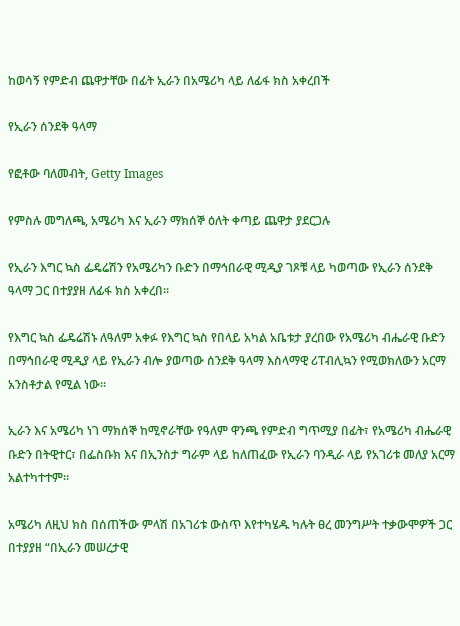ከወሳኝ የምድብ ጨዋታቸው በፊት ኢራን በአሜሪካ ላይ ለፊፋ ክስ አቀረበች

የኢራን ሰንደቅ ዓላማ

የፎቶው ባለመብት, Getty Images

የምስሉ መግለጫ, አሜሪካ እና ኢራን ማክሰኞ ዕለት ቀጣይ ጨዋታ ያደርጋሉ

የኢራን እግር ኳስ ፌዴሬሽን የአሜሪካን ቡድን በማኅበራዊ ሚዲያ ገጾቹ ላይ ካወጣው የኢራን ሰንደቅ ዓላማ ጋር በተያያዘ ለፊፋ ክስ አቀረበ።

የእግር ኳስ ፌዴሬሽኑ ለዓለም አቀፉ የእግር ኳስ የበላይ አካል አቤቱታ ያረበው የአሜሪካ ብሔራዊ ቡድን በማኅበራዊ ሚዲያ ላይ የኢራን ብሎ ያወጣው ሰንደቅ ዓላማ እስላማዊ ሪፐብሊኳን የሚወክለውን አርማ አንስቶታል የሚል ነው።

ኢራን እና አሜሪካ ነገ ማክሰኞ ከሚኖራቸው የዓለም ዋንጫ የምድብ ግጥሚያ በፊት፣ የአሜሪካ ብሔራዊ ቡድን በትዊተር፣ በፌስቡክ እና በኢንስታ ግራም ላይ ከለጠፈው የኢራን ባንዲራ ላይ የአገሪቱ መለያ አርማ አልተካተተም።

አሜሪካ ለዚህ ክስ በሰጠችው ምላሽ በአገሪቱ ውስጥ እየተካሄዱ ካሉት ፀረ መንግሥት ተቃውሞዎች ጋር በተያያዘ “በኢራን መሠረታዊ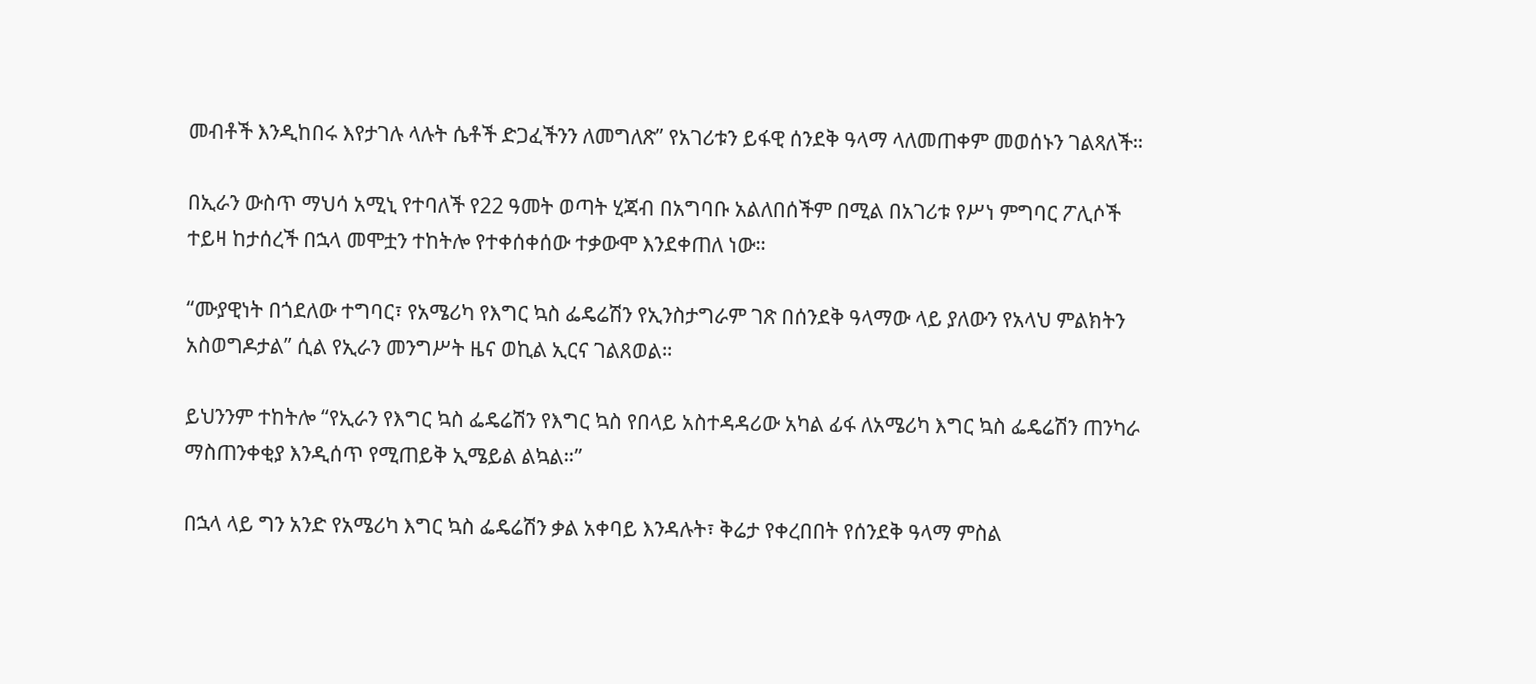መብቶች እንዲከበሩ እየታገሉ ላሉት ሴቶች ድጋፈችንን ለመግለጽ” የአገሪቱን ይፋዊ ሰንደቅ ዓላማ ላለመጠቀም መወሰኑን ገልጻለች።

በኢራን ውስጥ ማህሳ አሚኒ የተባለች የ22 ዓመት ወጣት ሂጃብ በአግባቡ አልለበሰችም በሚል በአገሪቱ የሥነ ምግባር ፖሊሶች ተይዛ ከታሰረች በኋላ መሞቷን ተከትሎ የተቀሰቀሰው ተቃውሞ እንደቀጠለ ነው።

“ሙያዊነት በጎደለው ተግባር፣ የአሜሪካ የእግር ኳስ ፌዴሬሽን የኢንስታግራም ገጽ በሰንደቅ ዓላማው ላይ ያለውን የአላህ ምልክትን አስወግዶታል” ሲል የኢራን መንግሥት ዜና ወኪል ኢርና ገልጸወል።

ይህንንም ተከትሎ “የኢራን የእግር ኳስ ፌዴሬሽን የእግር ኳስ የበላይ አስተዳዳሪው አካል ፊፋ ለአሜሪካ እግር ኳስ ፌዴሬሽን ጠንካራ ማስጠንቀቂያ እንዲሰጥ የሚጠይቅ ኢሜይል ልኳል።”

በኋላ ላይ ግን አንድ የአሜሪካ እግር ኳስ ፌዴሬሽን ቃል አቀባይ እንዳሉት፣ ቅሬታ የቀረበበት የሰንደቅ ዓላማ ምስል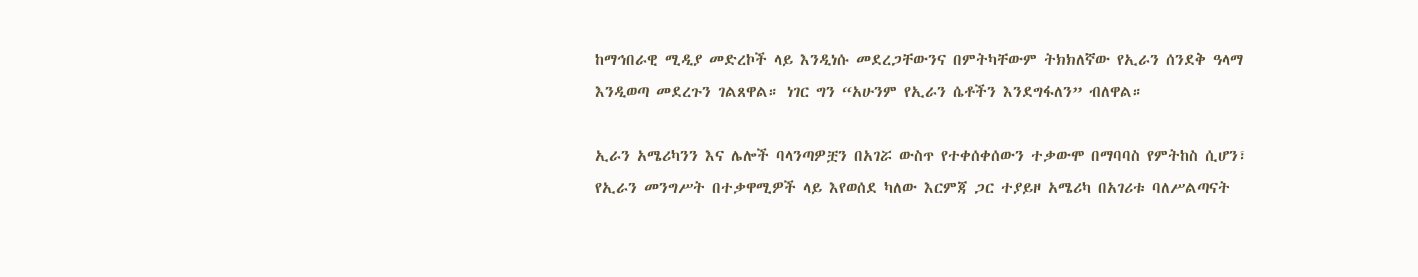ከማኅበራዊ ሚዲያ መድረኮች ላይ እንዲነሱ መደረጋቸውንና በምትካቸውም ትክክለኛው የኢራን ሰንደቅ ዓላማ እንዲወጣ መደረጉን ገልጸዋል። ነገር ግን “አሁንም የኢራን ሴቶችን እንደግፋለን” ብለዋል።

ኢራን አሜሪካንን እና ሌሎች ባላንጣዎቿን በአገሯ ውስጥ የተቀሰቀሰውን ተቃውሞ በማባባስ የምትከስ ሲሆን፣ የኢራን መንግሥት በተቃዋሚዎች ላይ እየወሰደ ካለው እርምጃ ጋር ተያይዞ አሜሪካ በአገሪቱ ባለሥልጣናት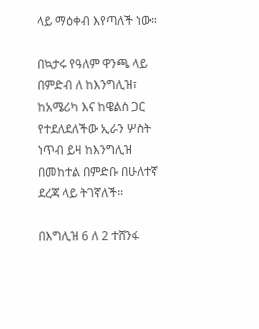ላይ ማዕቀብ እየጣለች ነው።

በኳታሩ የዓለም ዋንጫ ላይ በምድብ ለ ከእንግሊዝ፣ ከአሜሪካ እና ከዌልስ ጋር የተደለደለችው ኢራን ሦስት ነጥብ ይዛ ከእንግሊዝ በመከተል በምድቡ በሁለተኛ ደረጃ ላይ ትገኛለች።

በእግሊዝ 6 ለ 2 ተሸንፋ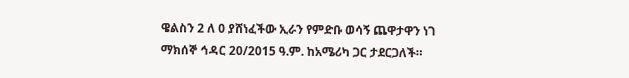ዌልስን 2 ለ 0 ያሸነፈችው ኢራን የምድቡ ወሳኝ ጨዋታዋን ነገ ማክሰኞ ኅዳር 20/2015 ዓ.ም. ከአሜሪካ ጋር ታደርጋለች።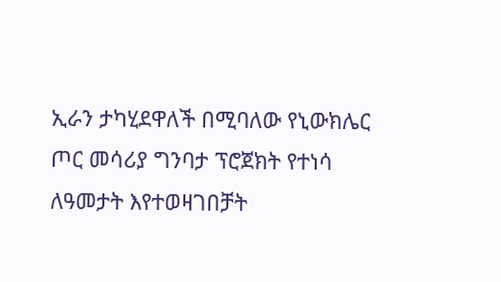ኢራን ታካሂደዋለች በሚባለው የኒውክሌር ጦር መሳሪያ ግንባታ ፕሮጀክት የተነሳ ለዓመታት እየተወዛገበቻት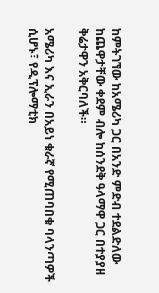ከምትገኘው ከአሜሪካ ጋር በአንድ ምድብ ተደልድለው ከጨዋታቸው ቀደም ብሎ ከሰንደቅ ዓላማዋ ጋር በተያያዘ ቅሬታዋን አቅርባለች።

አሜሪካ እና ኢራን በአይነ ቁራኛ የሚጠባበቁ ባላንጣዎች ሲሆኑ፣ የዲፕሎማቲክ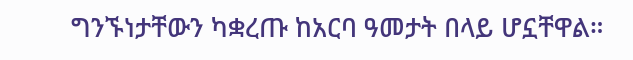ግንኙነታቸውን ካቋረጡ ከአርባ ዓመታት በላይ ሆኗቸዋል።